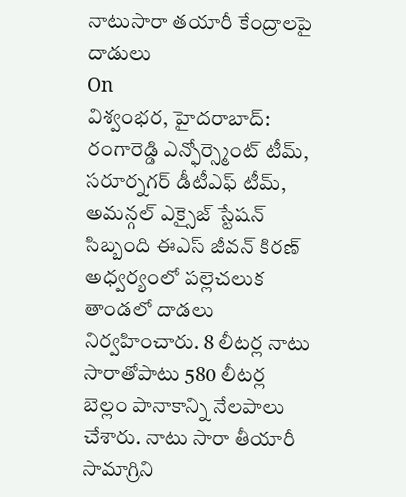నాటుసారా తయారీ కేంద్రాలపై దాడులు
On
విశ్వంభర, హైదరాబాద్: రంగారెడ్డి ఎన్ఫోర్స్మెంట్ టీమ్, సరూర్నగర్ డీటీఎఫ్ టీమ్, అమన్గల్ ఎక్సైజ్ స్టేషన్ సిబ్బంది ఈఎస్ జీవన్ కిరణ్ అధ్వర్యంలో పల్లెచలుక తాండలో దాడలు నిర్వహించారు. 8 లీటర్ల నాటు సారాతోపాటు 580 లీటర్ల బెల్లం పానాకాన్ని నేలపాలు చేశారు. నాటు సారా తీయారీ సామాగ్రిని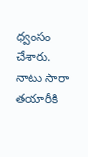ధ్వంసం చేశారు. నాటు సారా తయారీకి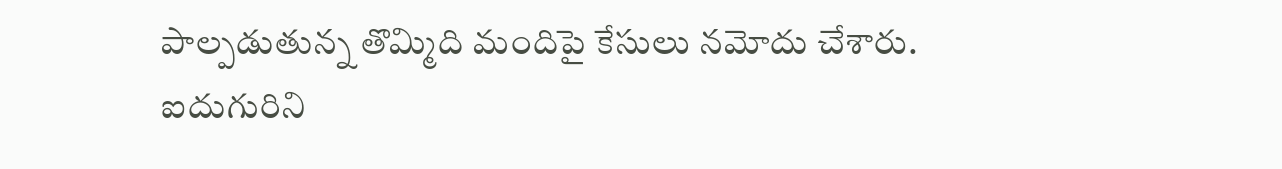పాల్పడుతున్న తొమ్మిది మందిపై కేసులు నమోదు చేశారు. ఐదుగురిని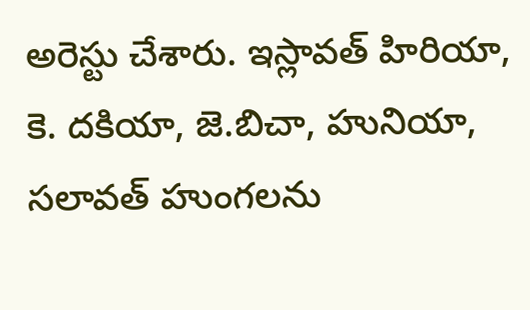అరెస్టు చేశారు. ఇస్లావత్ హిరియా, కె. దకియా, జె.బిచా, హునియా, సలావత్ హుంగలను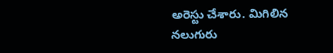అరెస్టు చేశారు. మిగిలిన నలుగురు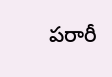పరారీ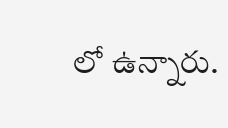లో ఉన్నారు.